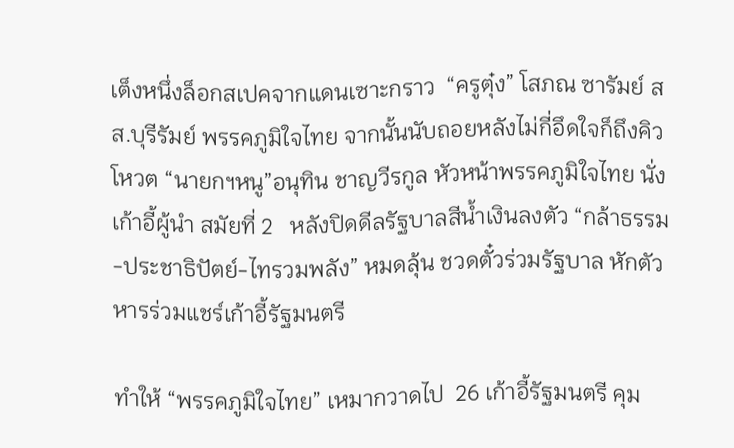เต็งหนึ่งล็อกสเปคจากแดนเซาะกราว  “ครูตุ๋ง” โสภณ ซารัมย์ สส.บุรีรัมย์ พรรคภูมิใจไทย จากนั้นนับถอยหลังไม่กี่อึดใจก็ถึงคิวโหวต “นายกฯหนู”อนุทิน ชาญวีรกูล หัวหน้าพรรคภูมิใจไทย นั่งเก้าอี้ผู้นำ สมัยที่ 2   หลังปิดดีลรัฐบาลสีน้ำเงินลงตัว “กล้าธรรม-ประชาธิปัตย์-ไทรวมพลัง” หมดลุ้น ชวดตั๋วร่วมรัฐบาล หักตัวหารร่วมแชร์เก้าอี้รัฐมนตรี

ทำให้ “พรรคภูมิใจไทย” เหมากวาดไป  26 เก้าอี้รัฐมนตรี คุม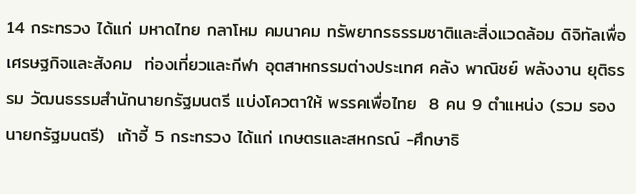14 กระทรวง ได้แก่ มหาดไทย กลาโหม คมนาคม ทรัพยากรธรรมชาติและสิ่งแวดล้อม ดิจิทัลเพื่อเศรษฐกิจและสังคม  ท่องเที่ยวและกีฬา อุตสาหกรรมต่างประเทศ คลัง พาณิชย์ พลังงาน ยุติธรรม วัฒนธรรมสำนักนายกรัฐมนตรี แบ่งโควตาให้ พรรคเพื่อไทย  8 คน 9 ตำแหน่ง (รวม รองนายกรัฐมนตรี)  เก้าอี้ 5 กระทรวง ได้แก่ เกษตรและสหกรณ์ -ศึกษาธิ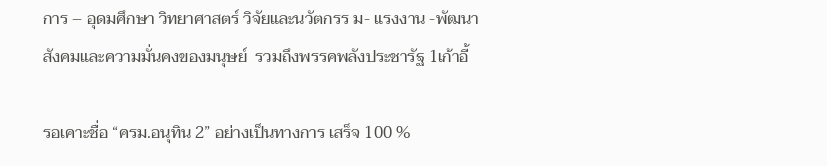การ – อุดมศึกษา วิทยาศาสตร์ วิจัยและนวัตกรร ม- แรงงาน -พัฒนาสังคมและความมั่นคงของมนุษย์  รวมถึงพรรคพลังประชารัฐ 1เก้าอี้

รอเคาะชื่อ “ครม.อนุทิน 2” อย่างเป็นทางการ เสร็จ 100 %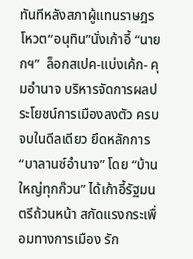ทันทีหลังสภาผู้แทนราษฎร โหวต“อนุทิน”นั่งเก้าอี้ “นายกฯ”  ล็อกสเปค-แบ่งเค้ก- คุมอำนาจ บริหารจัดการผลประโยชน์การเมืองลงตัว ครบจบในดีลเดียว ยึดหลักการ “บาลานซ์อำนาจ” โดย “บ้านใหญ่ทุกก๊วน” ได้เก้าอี้รัฐมนตรีถ้วนหน้า สกัดแรงกระเพื่อมทางการเมือง รัก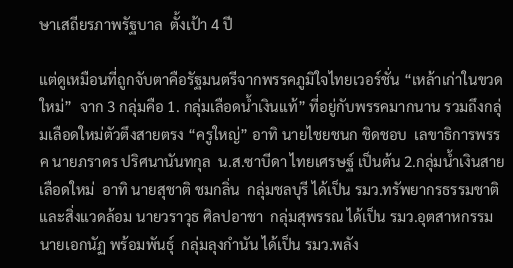ษาเสถียรภาพรัฐบาล  ตั้งเป้า 4 ปี

แต่ดูเหมือนที่ถูกจับตาคือรัฐมนตรีจากพรรคภูมิใจไทยเวอร์ชั่น “เหล้าเก่าในขวดใหม่”  จาก 3 กลุ่มคือ 1. กลุ่มเลือดน้ำเงินแท้” ที่อยู่กับพรรคมากนาน รวมถึงกลุ่มเลือดใหม่ตัวตึงสายตรง “ครูใหญ่” อาทิ นายไชยชนก ชิดชอบ  เลขาธิการพรรค นายภราดร ปริศนานันทกุล  น.ส.ซาบีดา ไทยเศรษฐ์ เป็นต้น 2.กลุ่มน้ำเงินสายเลือดใหม่  อาทิ นายสุชาติ ชมกลิ่น  กลุ่มชลบุรี ได้เป็น รมว.ทรัพยากรธรรมชาติและสิ่งแวดล้อม นายวราวุธ ศิลปอาชา  กลุ่มสุพรรณ ได้เป็น รมว.อุตสาหกรรม  นายเอกนัฏ พร้อมพันธุ์  กลุ่มลุงกำนัน ได้เป็น รมว.พลัง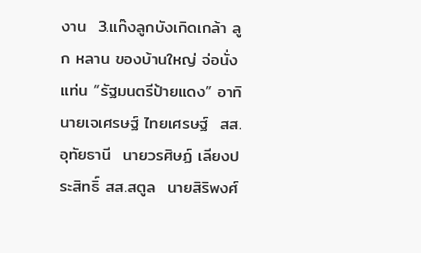งาน  3.แก๊งลูกบังเกิดเกล้า ลูก หลาน ของบ้านใหญ่ จ่อนั่งแท่น “รัฐมนตรีป้ายแดง” อาทิ นายเจเศรษฐ์ ไทยเศรษฐ์  สส.อุทัยธานี  นายวรศิษฏ์ เลียงประสิทธิ์ สส.สตูล  นายสิริพงศ์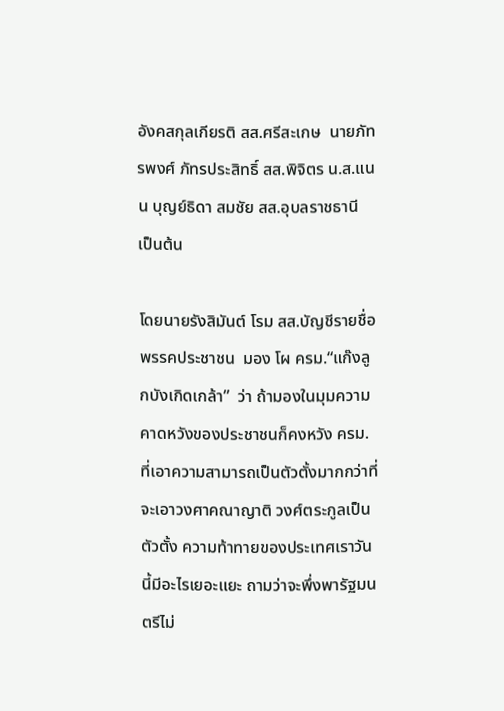อังคสกุลเกียรติ สส.ศรีสะเกษ  นายภัทรพงศ์ ภัทรประสิทธิ์ สส.พิจิตร น.ส.แนน บุญย์ธิดา สมชัย สส.อุบลราชธานี  เป็นต้น

โดยนายรังสิมันต์ โรม สส.บัญชีรายชื่อ พรรคประชาชน  มอง โผ ครม.“แก๊งลูกบังเกิดเกล้า”  ว่า ถ้ามองในมุมความคาดหวังของประชาชนก็คงหวัง ครม. ที่เอาความสามารถเป็นตัวตั้งมากกว่าที่จะเอาวงศาคณาญาติ วงศ์ตระกูลเป็นตัวตั้ง ความท้าทายของประเทศเราวันนี้มีอะไรเยอะแยะ ถามว่าจะพึ่งพารัฐมนตรีไม่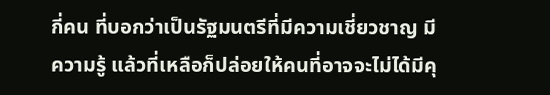กี่คน ที่บอกว่าเป็นรัฐมนตรีที่มีความเชี่ยวชาญ มีความรู้ แล้วที่เหลือก็ปล่อยให้คนที่อาจจะไม่ได้มีคุ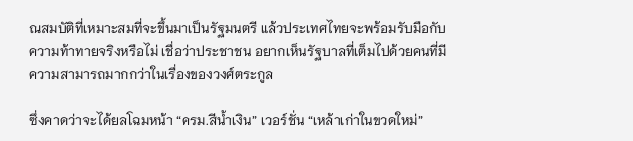ณสมบัติที่เหมาะสมที่จะขึ้นมาเป็นรัฐมนตรี แล้วประเทศไทยจะพร้อมรับมือกับความท้าทายจริงหรือไม่ เชื่อว่าประชาชน อยากเห็นรัฐบาลที่เต็มไปด้วยคนที่มีความสามารถมากกว่าในเรื่องของวงศ์ตระกูล

ซึ่งคาดว่าจะได้ยลโฉมหน้า “ครม.สีน้ำเงิน” เวอร์ชั่น “เหล้าเก่าในขวดใหม่”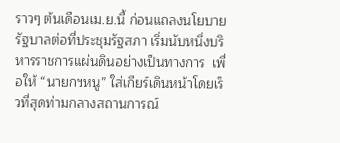ราวๆ ต้นเดือนเม.ย.นี้ ก่อนแถลงนโยบายรัฐบาลต่อที่ประชุมรัฐสภา เริ่มนับหนึ่งบริหารราชการแผ่นดินอย่างเป็นทางการ  เพื่อให้ “นายกฯหนู” ใส่เกียร์เดินหน้าโดยเร็วที่สุดท่ามกลางสถานการณ์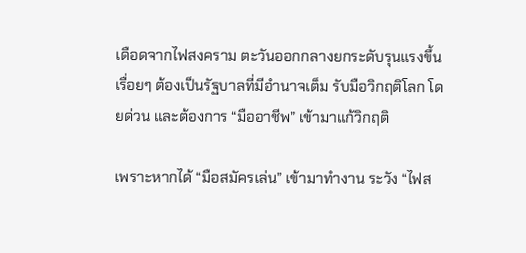เดือดจากไฟสงคราม ตะวันออกกลางยกระดับรุนแรงขึ้นเรื่อยๆ ต้องเป็นรัฐบาลที่มีอำนาจเต็ม รับมือวิกฤติโลก โดยด่วน และต้องการ “มืออาชีพ” เข้ามาแก้วิกฤติ

เพราะหากได้ “มือสมัครเล่น” เข้ามาทำงาน ระวัง “ไฟส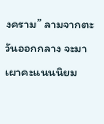งคราม” ลามจากตะวันออกกลาง จะมาเผาคะแนนนิยม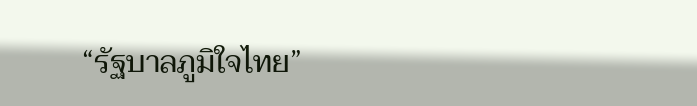“รัฐบาลภูมิใจไทย”